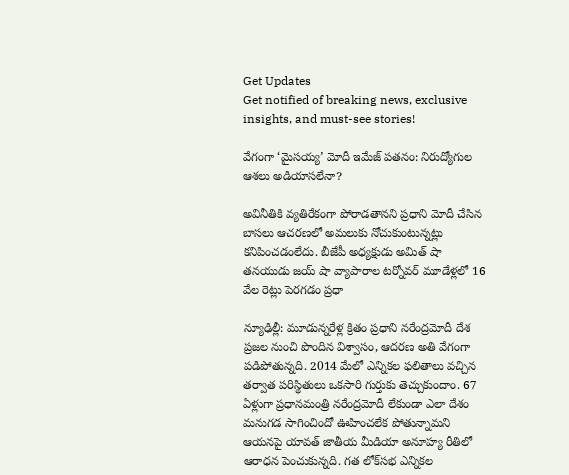Get Updates
Get notified of breaking news, exclusive insights, and must-see stories!

వేగంగా ‘మైసయ్య’ మోదీ ఇమేజ్ పతనం: నిరుద్యోగుల ఆశలు అడియాసలేనా?

అవినీతికి వ్యతిరేకంగా పోరాడతానని ప్రధాని మోదీ చేసిన బాసలు ఆచరణలో అమలుకు నోచుకుంటున్నట్లు కనిపించడంలేదు. బీజేపీ అధ్యక్షుడు అమిత్ షా తనయుడు జయ్ షా వ్యాపారాల టర్నోవర్ మూడేళ్లలో 16 వేల రెట్లు పెరగడం ప్రధా

న్యూఢిల్లీ: మూడున్నరేళ్ల క్రితం ప్రధాని నరేంద్రమోదీ దేశ ప్రజల నుంచి పొందిన విశ్వాసం, ఆదరణ అతి వేగంగా పడిపోతున్నది. 2014 మేలో ఎన్నికల ఫలితాలు వచ్చిన తర్వాత పరిస్థితులు ఒకసారి గుర్తుకు తెచ్చుకుందాం. 67 ఏళ్లుగా ప్రధానమంత్రి నరేంద్రమోదీ లేకుండా ఎలా దేశం మనుగడ సాగించిందో ఊహించలేక పోతున్నామని ఆయనపై యావత్ జాతీయ మీడియా అనూహ్య రీతిలో ఆరాధన పెంచుకున్నది. గత లోక్‌సభ ఎన్నికల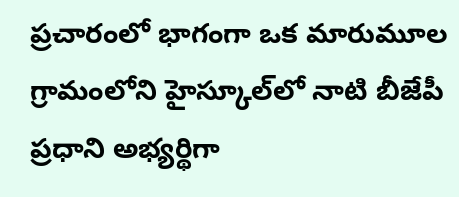ప్రచారంలో భాగంగా ఒక మారుమూల గ్రామంలోని హైస్కూల్‌లో నాటి బీజేపీ ప్రధాని అభ్యర్థిగా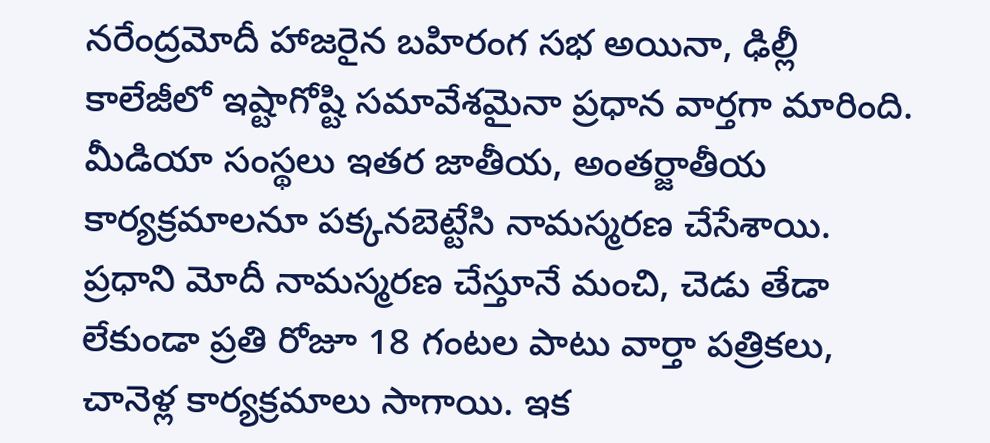నరేంద్రమోదీ హాజరైన బహిరంగ సభ అయినా, ఢిల్లీ కాలేజీలో ఇష్టాగోష్టి సమావేశమైనా ప్రధాన వార్తగా మారింది. మీడియా సంస్థలు ఇతర జాతీయ, అంతర్జాతీయ కార్యక్రమాలనూ పక్కనబెట్టేసి నామస్మరణ చేసేశాయి. ప్రధాని మోదీ నామస్మరణ చేస్తూనే మంచి, చెడు తేడా లేకుండా ప్రతి రోజూ 18 గంటల పాటు వార్తా పత్రికలు, చానెళ్ల కార్యక్రమాలు సాగాయి. ఇక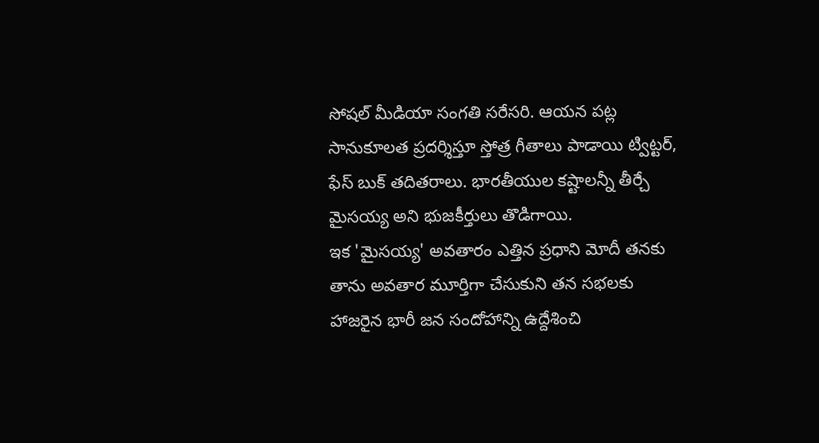సోషల్ మీడియా సంగతి సరేసరి. ఆయన పట్ల సానుకూలత ప్రదర్శిస్తూ స్తోత్ర గీతాలు పాడాయి ట్విట్టర్, ఫేస్ బుక్ తదితరాలు. భారతీయుల కష్టాలన్నీ తీర్చే మైసయ్య అని భుజకీర్తులు తొడిగాయి.
ఇక 'మైసయ్య' అవతారం ఎత్తిన ప్రధాని మోదీ తనకు తాను అవతార మూర్తిగా చేసుకుని తన సభలకు హాజరైన భారీ జన సందోహాన్ని ఉద్దేశించి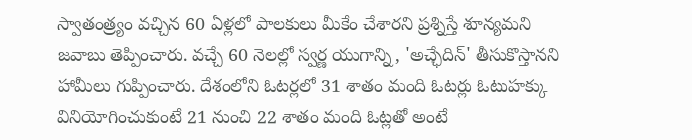స్వాతంత్ర్యం వచ్చిన 60 ఏళ్లలో పాలకులు మీకేం చేశారని ప్రశ్నిస్తే శూన్యమని జవాబు తెప్పించారు. వచ్చే 60 నెలల్లో స్వర్ణ యుగాన్ని, 'అచ్ఛేదిన్' తీసుకొస్తానని హామీలు గుప్పించారు. దేశంలోని ఓటర్లలో 31 శాతం మంది ఓటర్లు ఓటుహక్కు వినియోగించుకుంటే 21 నుంచి 22 శాతం మంది ఓట్లతో అంటే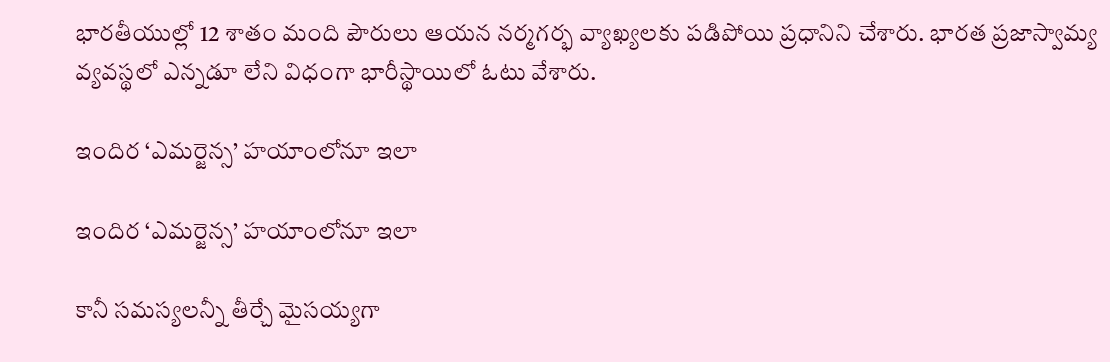భారతీయుల్లో 12 శాతం మంది పౌరులు ఆయన నర్మగర్భ వ్యాఖ్యలకు పడిపోయి ప్రధానిని చేశారు. భారత ప్రజాస్వామ్య వ్యవస్థలో ఎన్నడూ లేని విధంగా భారీస్థాయిలో ఓటు వేశారు.

ఇందిర ‘ఎమర్జెన్స’ హయాంలోనూ ఇలా

ఇందిర ‘ఎమర్జెన్స’ హయాంలోనూ ఇలా

కానీ సమస్యలన్నీ తీర్చే మైసయ్యగా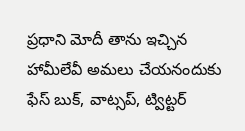ప్రధాని మోదీ తాను ఇచ్చిన హామీలేవీ అమలు చేయనందుకు ఫేస్ బుక్, వాట్సప్, ట్విట్టర్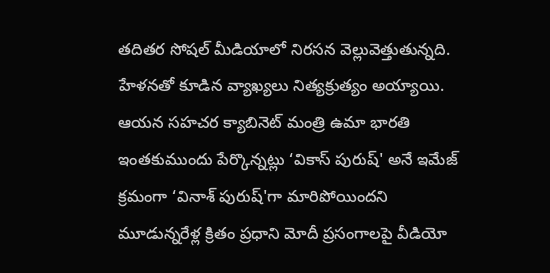తదితర సోషల్ మీడియాలో నిరసన వెల్లువెత్తుతున్నది. హేళనతో కూడిన వ్యాఖ్యలు నిత్యక్రుత్యం అయ్యాయి. ఆయన సహచర క్యాబినెట్ మంత్రి ఉమా భారతి ఇంతకుముందు పేర్కొన్నట్లు ‘వికాస్ పురుష్' అనే ఇమేజ్ క్రమంగా ‘వినాశ్ పురుష్'గా మారిపోయిందని మూడున్నరేళ్ల క్రితం ప్రధాని మోదీ ప్రసంగాలపై వీడియో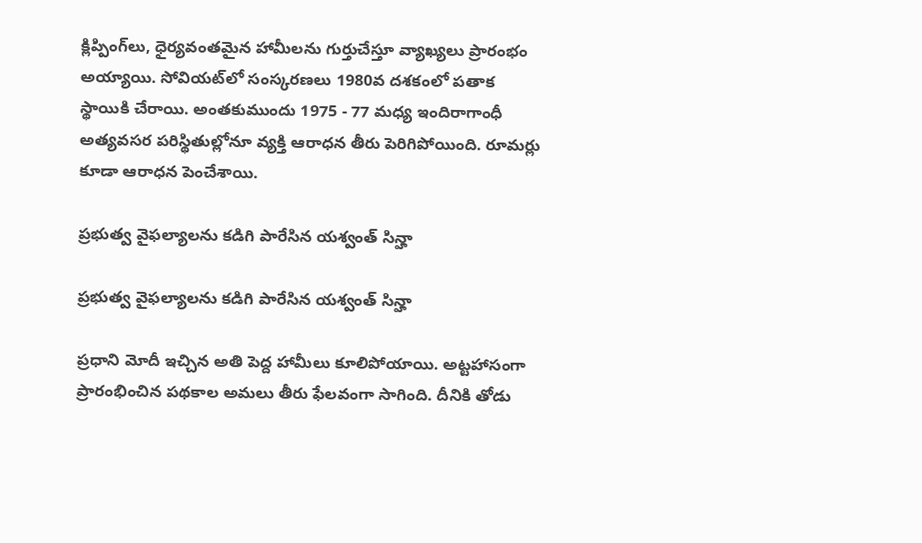క్లిప్పింగ్‌లు, ధైర్యవంతమైన హామీలను గుర్తుచేస్తూ వ్యాఖ్యలు ప్రారంభం అయ్యాయి. సోవియట్‌లో సంస్కరణలు 1980వ దశకంలో పతాక స్థాయికి చేరాయి. అంతకుముందు 1975 - 77 మధ్య ఇందిరాగాంధీ అత్యవసర పరిస్థితుల్లోనూ వ్యక్తి ఆరాధన తీరు పెరిగిపోయింది. రూమర్లు కూడా ఆరాధన పెంచేశాయి.

ప్రభుత్వ వైఫల్యాలను కడిగి పారేసిన యశ్వంత్ సిన్హా

ప్రభుత్వ వైఫల్యాలను కడిగి పారేసిన యశ్వంత్ సిన్హా

ప్రధాని మోదీ ఇచ్చిన అతి పెద్ద హామీలు కూలిపోయాయి. అట్టహాసంగా ప్రారంభించిన పథకాల అమలు తీరు ఫేలవంగా సాగింది. దీనికి తోడు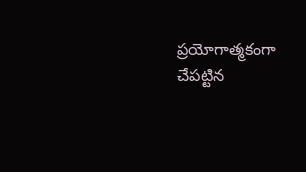ప్రయోగాత్మకంగా చేపట్టిన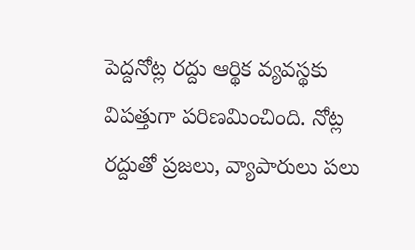పెద్దనోట్ల రద్దు ఆర్థిక వ్యవస్థకు విపత్తుగా పరిణమించింది. నోట్ల రద్దుతో ప్రజలు, వ్యాపారులు పలు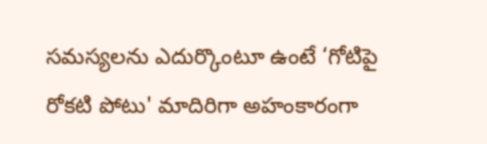సమస్యలను ఎదుర్కొంటూ ఉంటే ‘గోటిపై రోకటి పోటు' మాదిరిగా అహంకారంగా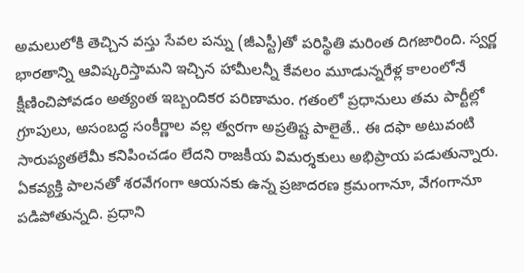అమలులోకి తెచ్చిన వస్తు సేవల పన్ను (జీఎస్టీ)తో పరిస్థితి మరింత దిగజారింది. స్వర్ణ భారతాన్ని ఆవిష్కరిస్తామని ఇచ్చిన హామీలన్నీ కేవలం మూడున్నరేళ్ల కాలంలోనే క్షీణించిపోవడం అత్యంత ఇబ్బందికర పరిణామం. గతంలో ప్రధానులు తమ పార్టీల్లో గ్రూపులు, అసంబద్ధ సంకీర్ణాల వల్ల త్వరగా అప్రతిష్ట పాలైతే.. ఈ దఫా అటువంటి సారుప్యతలేమీ కనిపించడం లేదని రాజకీయ విమర్శకులు అభిప్రాయ పడుతున్నారు. ఏకవ్యక్తి పాలనతో శరవేగంగా ఆయనకు ఉన్న ప్రజాదరణ క్రమంగానూ, వేగంగానూ పడిపోతున్నది. ప్రధాని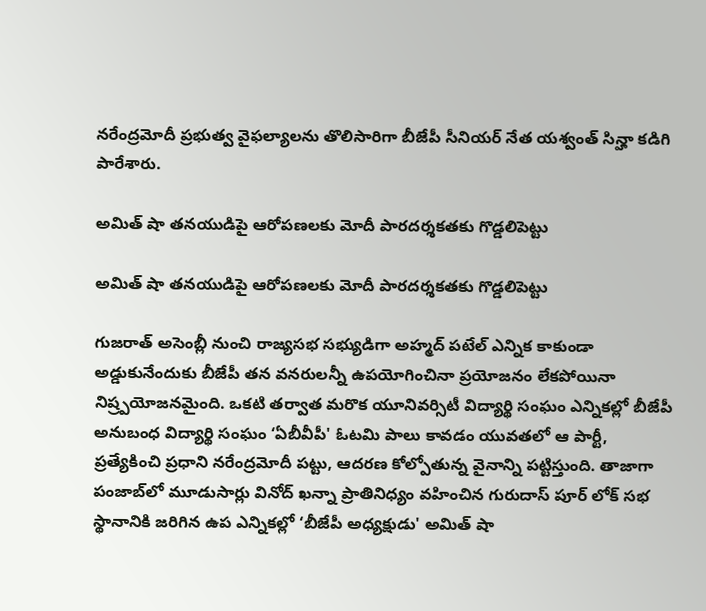నరేంద్రమోదీ ప్రభుత్వ వైఫల్యాలను తొలిసారిగా బీజేపీ సీనియర్ నేత యశ్వంత్ సిన్హా కడిగి పారేశారు.

అమిత్ షా తనయుడిపై ఆరోపణలకు మోదీ పారదర్శకతకు గొడ్డలిపెట్టు

అమిత్ షా తనయుడిపై ఆరోపణలకు మోదీ పారదర్శకతకు గొడ్డలిపెట్టు

గుజరాత్ అసెంబ్లీ నుంచి రాజ్యసభ సభ్యుడిగా అహ్మద్ పటేల్ ఎన్నిక కాకుండా అడ్డుకునేందుకు బీజేపీ తన వనరులన్నీ ఉపయోగించినా ప్రయోజనం లేకపోయినా నిష్ర్పయోజనమైంది. ఒకటి తర్వాత మరొక యూనివర్సిటీ విద్యార్థి సంఘం ఎన్నికల్లో బీజేపీ అనుబంధ విద్యార్థి సంఘం ‘ఏబీవీపీ' ఓటమి పాలు కావడం యువతలో ఆ పార్టీ, ప్రత్యేకించి ప్రధాని నరేంద్రమోదీ పట్టు, ఆదరణ కోల్పోతున్న వైనాన్ని పట్టిస్తుంది. తాజాగా పంజాబ్‌లో మూడుసార్లు వినోద్ ఖన్నా ప్రాతినిధ్యం వహించిన గురుదాస్ పూర్ లోక్ సభ స్థానానికి జరిగిన ఉప ఎన్నికల్లో ‘బీజేపీ అధ్యక్షుడు' అమిత్ షా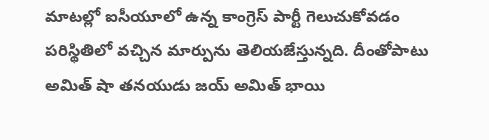మాటల్లో ఐసీయూలో ఉన్న కాంగ్రెస్ పార్టీ గెలుచుకోవడం పరిస్థితిలో వచ్చిన మార్పును తెలియజేస్తున్నది. దీంతోపాటు అమిత్ షా తనయుడు జయ్ అమిత్ భాయి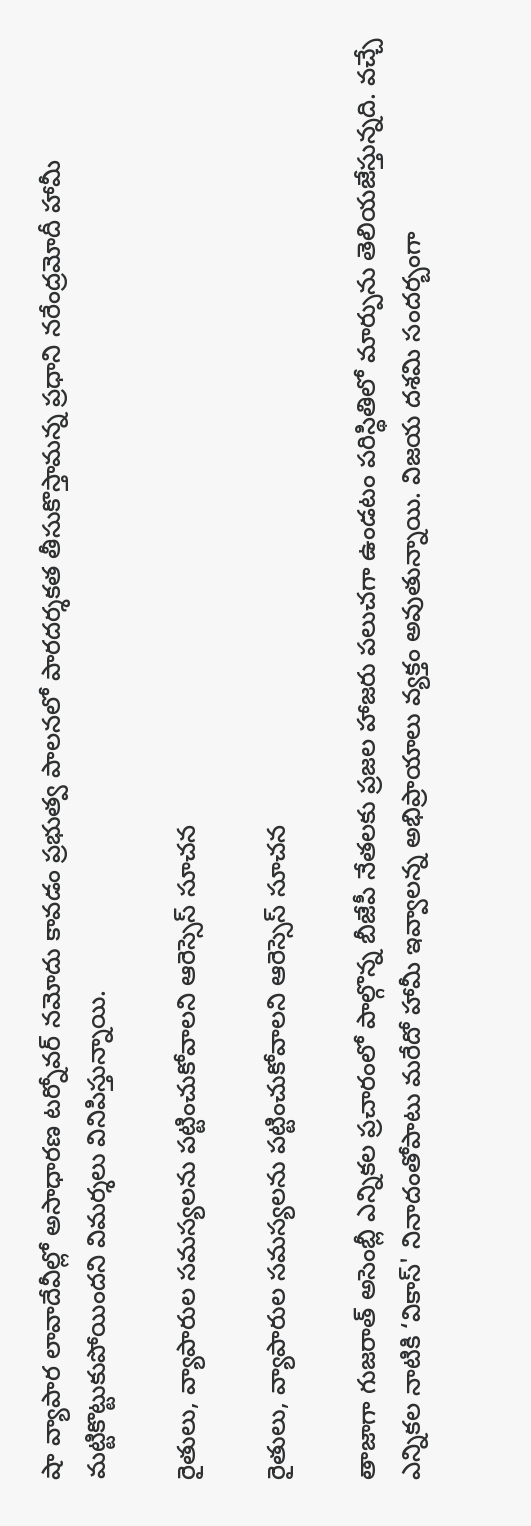షా వ్యాపార లావాదేవీల్లో అసాధారణ టర్నోవర్ నమోదు కావడం ప్రభుత్వ పాలనలో పారదర్శకత తీసుకొస్తామన్న ప్రధాని నరేంద్రమోదీ హామీ మట్టికొట్టుకుపోయిందని విమర్శలు వినిపిస్తున్నాయి.

రైతులు, వ్యాపారుల సమస్యలను పట్టించుకోవాలని ఆరెస్సెస్ సూచన

రైతులు, వ్యాపారుల సమస్యలను పట్టించుకోవాలని ఆరెస్సెస్ సూచన

తాజాగా గుజరాత్ అసెంబ్లీ ఎన్నికల ప్రచారంలో పాల్గొన్న బీజేపీ నేతలకు ప్రజల హాజరు పలుచగా ఉండటం పరిస్థితిలో మార్పును తెలియజేస్తున్నది. వచ్చే ఎన్నికల నాటికి ‘వికాస్' నినాదంతోపాటు మరేదో హామీ ఇవ్వాలన్న అభిప్రాయాలు వ్యక్తం అవుతున్నాయి. విజయ దశమి సందర్బంగా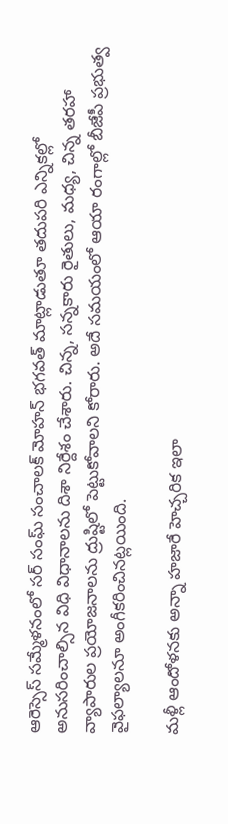ఆరెస్సెస్ సమ్మేళనంలో సర్ సంఘ్ సంచాలక్ మోహన్ భగవత్ మాట్లాడుతూ తదుపరి ఎన్నికల్లో అనుసరించాల్సిన విధి విధానాలను దిశా నిర్దేశం చేశారు. చిన్న, సన్నకారు రైతులు, మధ్య, చిన్న తరహా వ్యాపారుల ప్రయోజనాలను ద్రుష్టిలో పెట్టుకోవాలని కోరారు. అదే సమయంలో ఆయా రంగాల్లో బీజేపీ ప్రభుత్వ వైఫల్యాలనూ అంగీకరించినట్లయింది.

మళ్లీ ఆందోళనకు అన్నా హజారే హెచ్చరిక ఇలా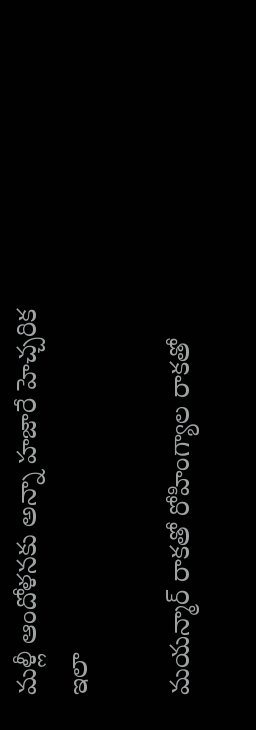మళ్లీ ఆందోళనకు అన్నా హజారే హెచ్చరిక ఇలా

మయన్మార్ రాకతో రోహింగ్యాల రాకతో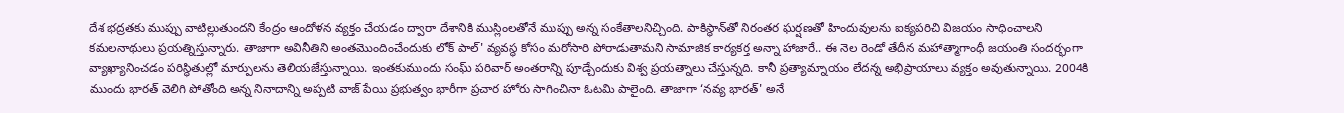దేశ భద్రతకు ముప్పు వాటిల్లుతుందని కేంద్రం ఆందోళన వ్యక్తం చేయడం ద్వారా దేశానికి ముస్లింలతోనే ముప్పు అన్న సంకేతాలనిచ్చింది. పాకిస్థాన్‌తో నిరంతర ఘర్షణతో హిందువులను ఐక్యపరిచి విజయం సాధించాలని కమలనాథులు ప్రయత్నిస్తున్నారు. తాజాగా అవినీతిని అంతమొందించేందుకు లోక్ పాల్' వ్యవస్థ కోసం మరోసారి పోరాడుతామని సామాజిక కార్యకర్త అన్నా హాజారే.. ఈ నెల రెండో తేదీన మహాత్మాగాంధీ జయంతి సందర్భంగా వ్యాఖ్యానించడం పరిస్థితుల్లో మార్పులను తెలియజేస్తున్నాయి. ఇంతకుముందు సంఘ్ పరివార్ అంతరాన్ని పూడ్చేందుకు విశ్వ ప్రయత్నాలు చేస్తున్నది. కానీ ప్రత్యామ్నాయం లేదన్న అభిప్రాయాలు వ్యక్తం అవుతున్నాయి. 2004కి ముందు భారత్ వెలిగి పోతోంది అన్న నినాదాన్ని అప్పటి వాజ్ పేయి ప్రభుత్వం భారీగా ప్రచార హోరు సాగించినా ఓటమి పాలైంది. తాజాగా ‘నవ్య భారత్' అనే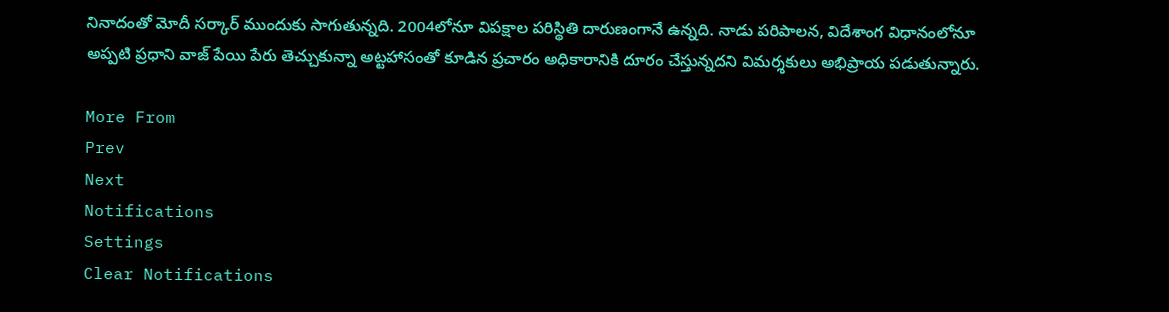నినాదంతో మోదీ సర్కార్ ముందుకు సాగుతున్నది. 2004లోనూ విపక్షాల పరిస్థితి దారుణంగానే ఉన్నది. నాడు పరిపాలన, విదేశాంగ విధానంలోనూ అప్పటి ప్రధాని వాజ్ పేయి పేరు తెచ్చుకున్నా అట్టహాసంతో కూడిన ప్రచారం అధికారానికి దూరం చేస్తున్నదని విమర్శకులు అభిప్రాయ పడుతున్నారు.

More From
Prev
Next
Notifications
Settings
Clear Notifications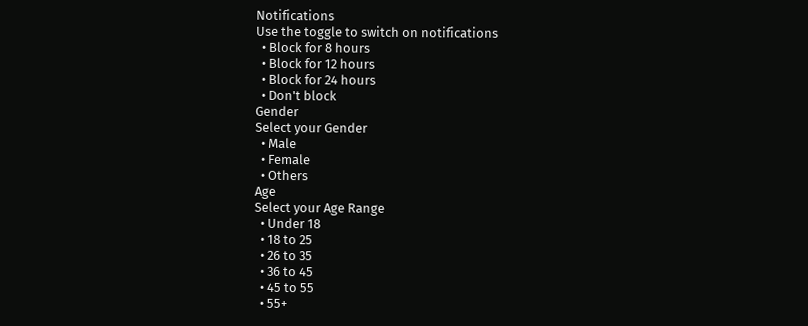Notifications
Use the toggle to switch on notifications
  • Block for 8 hours
  • Block for 12 hours
  • Block for 24 hours
  • Don't block
Gender
Select your Gender
  • Male
  • Female
  • Others
Age
Select your Age Range
  • Under 18
  • 18 to 25
  • 26 to 35
  • 36 to 45
  • 45 to 55
  • 55+